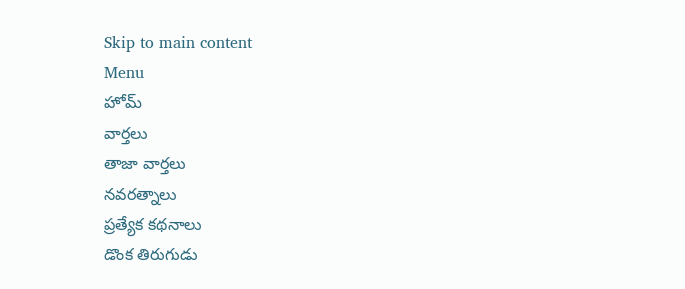Skip to main content
Menu
హోమ్
వార్తలు
తాజా వార్తలు
నవరత్నాలు
ప్రత్యేక కథనాలు
డొంక తిరుగుడు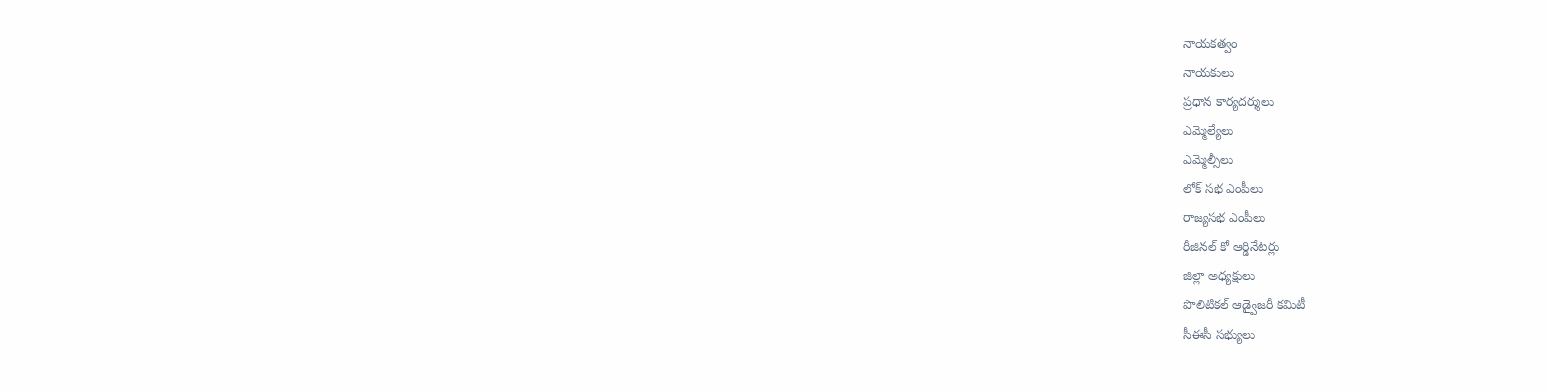నాయకత్వం
నాయకులు
ప్రధాన కార్యదర్శులు
ఎమ్మెల్యేలు
ఎమ్మెల్సీలు
లోక్ సభ ఎంపీలు
రాజ్యసభ ఎంపీలు
రీజినల్ కో ఆర్డినేటర్లు
జిల్లా అధ్యక్షులు
పొలిటికల్ ఆడ్వైజరీ కమిటీ
సీఈసీ సభ్యులు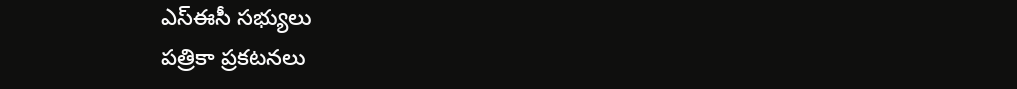ఎస్ఈసీ సభ్యులు
పత్రికా ప్రకటనలు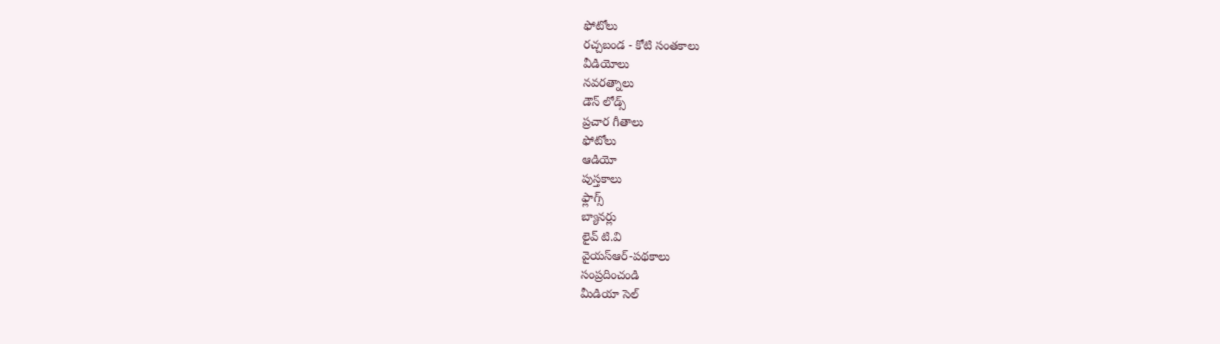ఫోటోలు
రచ్చబండ - కోటి సంతకాలు
వీడియోలు
నవరత్నాలు
డౌన్ లోడ్స్
ప్రచార గీతాలు
ఫోటోలు
ఆడియో
పుస్తకాలు
ఫ్లాగ్స్
బ్యానర్లు
లైవ్ టి.వి
వైయస్ఆర్-పథకాలు
సంప్రదించండి
మీడియా సెల్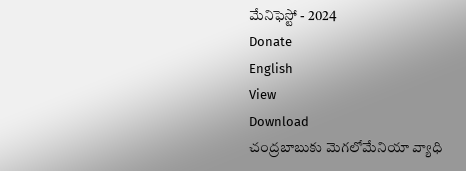మేనిఫెస్టో - 2024
Donate
English
View
Download
చంద్రబాబుకు మెగలోమేనియా వ్యాధి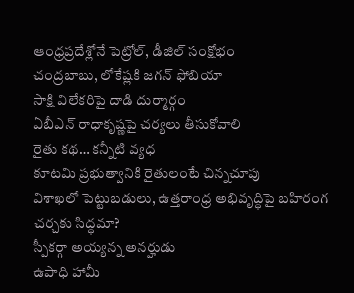ఆంధ్రప్రదేశ్లోనే పెట్రోల్, డీజిల్ సంక్షోభం
చంద్రబాబు, లోకేష్లకి జగన్ ఫోబియా
సాక్షి విలేకరిపై దాడి దుర్మార్గం
ఏబీఎన్ రాధాకృష్ణపై చర్యలు తీసుకోవాలి
రైతు కథ… కన్నీటి వ్యధ
కూటమి ప్రభుత్వానికి రైతులంటే చిన్నచూపు
విశాఖలో పెట్టుబడులు, ఉత్తరాంధ్ర అభివృద్ధిపై బహిరంగ చర్చకు సిద్ధమా?
స్పీకర్గా అయ్యన్న అనర్హుడు
ఉపాధి హామీ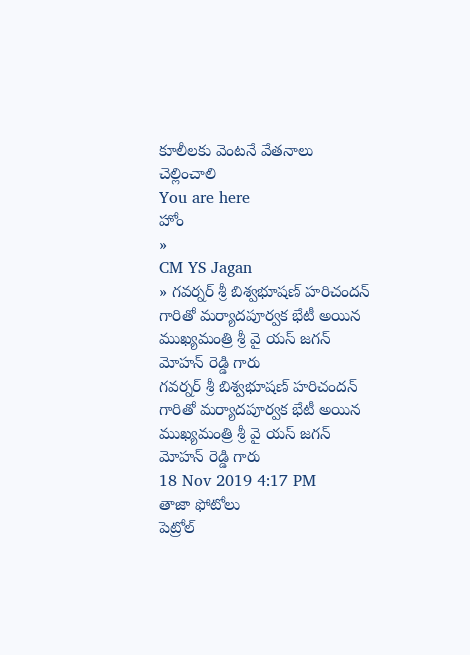కూలీలకు వెంటనే వేతనాలు చెల్లించాలి
You are here
హోం
»
CM YS Jagan
» గవర్నర్ శ్రీ బిశ్వభూషణ్ హరిచందన్ గారితో మర్యాదపూర్వక భేటీ అయిన ముఖ్యమంత్రి శ్రీ వై యస్ జగన్ మోహన్ రెడ్డి గారు
గవర్నర్ శ్రీ బిశ్వభూషణ్ హరిచందన్ గారితో మర్యాదపూర్వక భేటీ అయిన ముఖ్యమంత్రి శ్రీ వై యస్ జగన్ మోహన్ రెడ్డి గారు
18 Nov 2019 4:17 PM
తాజా ఫోటోలు
పెట్రోల్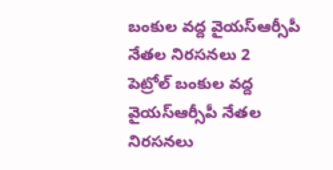బంకుల వద్ద వైయస్ఆర్సీపీ నేతల నిరసనలు 2
పెట్రోల్ బంకుల వద్ద వైయస్ఆర్సీపీ నేతల నిరసనలు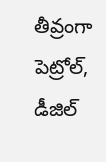తీవ్రంగా పెట్రోల్, డీజిల్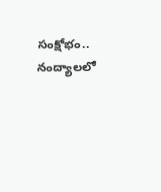సంక్షోభం..
నంద్యాలలో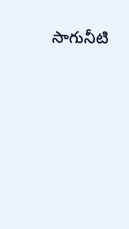సాగునీటి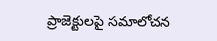ప్రాజెక్టులపై సమాలోచన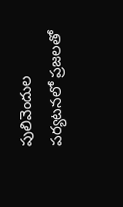పులివెందుల పర్యటనలో ప్రజలతో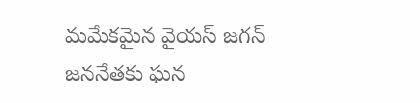మమేకమైన వైయస్ జగన్
జననేతకు ఘన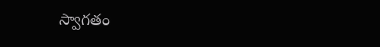స్వాగతం